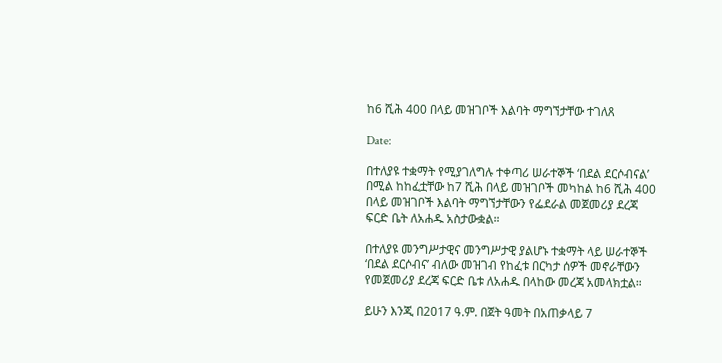ከ6 ሺሕ 400 በላይ መዝገቦች እልባት ማግኘታቸው ተገለጸ

Date:

በተለያዩ ተቋማት የሚያገለግሉ ተቀጣሪ ሠራተኞች ‘በደል ደርሶብናል’ በሚል ከከፈቷቸው ከ7 ሺሕ በላይ መዝገቦች መካከል ከ6 ሺሕ 400 በላይ መዝገቦች እልባት ማግኘታቸውን የፌደራል መጀመሪያ ደረጃ ፍርድ ቤት ለአሐዱ አስታውቋል።

በተለያዩ መንግሥታዊና መንግሥታዊ ያልሆኑ ተቋማት ላይ ሠራተኞች ‘በደል ደርሶብና’ ብለው መዝገብ የከፈቱ በርካታ ሰዎች መኖራቸውን የመጀመሪያ ደረጃ ፍርድ ቤቱ ለአሐዱ በላከው መረጃ አመላክቷል።

ይሁን እንጂ በ2017 ዓ.ም. በጀት ዓመት በአጠቃላይ 7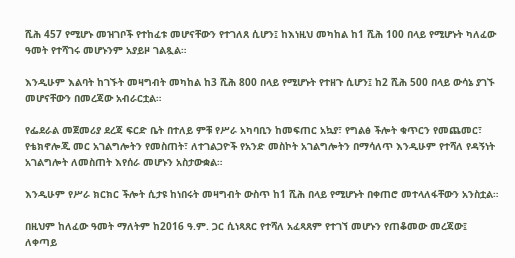ሺሕ 457 የሚሆኑ መዝገቦች የተከፈቱ መሆናቸውን የተገለጸ ሲሆን፤ ከእነዚህ መካከል ከ1 ሺሕ 100 በላይ የሚሆኑት ካለፈው ዓመት የተሻገሩ መሆኑንም አያይዞ ገልጿል።

እንዲሁም እልባት ከገኙት መዛግብት መካከል ከ3 ሺሕ 800 በላይ የሚሆኑት የተዘጉ ሲሆን፤ ከ2 ሺሕ 500 በላይ ውሳኔ ያገኙ መሆናቸውን በመረጃው አብራርቷል።

የፌደራል መጀመሪያ ደረጃ ፍርድ ቤት በተለይ ምቹ የሥራ አካባቢን ከመፍጠር አኳያ፣ የግልፅ ችሎት ቁጥርን የመጨመር፣ የቴክኖሎጂ መር አገልግሎትን የመስጠት፣ ለተገልጋዮች የአንድ መስኮት አገልግሎትን በማሳለጥ እንዲሁም የተሻለ የዳኝነት አገልግሎት ለመስጠት እየሰራ መሆኑን አስታውቋል።

እንዲሁም የሥራ ክርክር ችሎት ሲታዩ ከነበሩት መዛግብት ውስጥ ከ1 ሺሕ በላይ የሚሆኑት በቀጠሮ መተላለፋቸውን አንስቷል።

በዚህም ከለፈው ዓመት ማለትም ከ2016 ዓ.ም. ጋር ሲነጻጸር የተሻለ አፈጻጸም የተገኘ መሆኑን የጠቆመው መረጃው፤ ለቀጣይ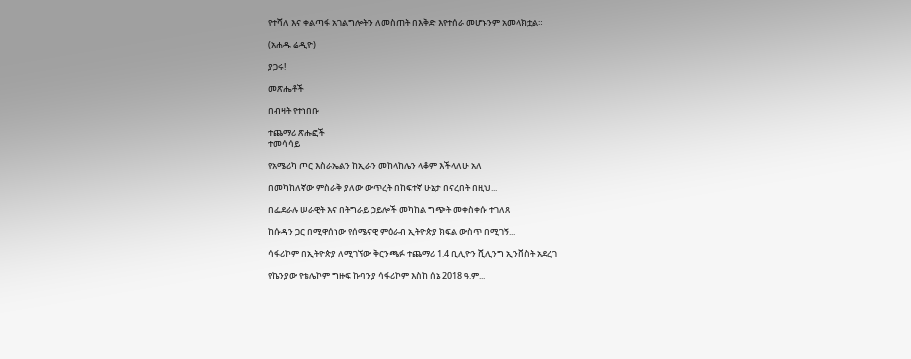የተሻለ እና ቀልጣፋ አገልግሎትን ለመስጠት በእቅድ እየተሰራ መሆኑንም አመላክቷል።

(አሐዱ ሬዲዮ)

ያጋሩ!

መጽሔቶች

በብዛት የተነበቡ

ተጨማሪ ጽሑፎች
ተመሳሳይ

የአሜሪካ ጦር እስራኤልን ከኢራን መከላከሌን ላቆም እችላለሁ አለ

በመካከለኛው ምስራቅ ያለው ውጥረት በከፍተኛ ሁኔታ በናረበት በዚህ...

በፌደራሉ ሠራዊት እና በትግራይ ኃይሎች መካከል ግጭት መቀስቀሱ ተገለጸ

ከሱዳን ጋር በሚዋሰነው የሰሜናዊ ምዕራብ ኢትዮጵያ ክፍል ውስጥ በሚገኝ...

ሳፋሪኮም በኢትዮጵያ ለሚገኘው ቅርንጫፉ ተጨማሪ 1.4 ቢሊዮን ሺሊንግ ኢንቨስት አደረገ

የኬንያው የቴሌኮም ግዙፍ ኩባንያ ሳፋሪኮም እስከ ሰኔ 2018 ዓ.ም...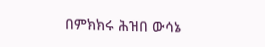በምክክሩ ሕዝበ ውሳኔ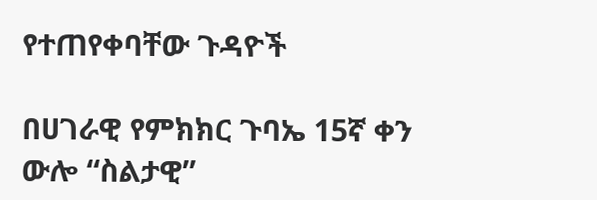የተጠየቀባቸው ጉዳዮች

በሀገራዊ የምክክር ጉባኤ 15ኛ ቀን ውሎ “ስልታዊ”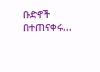ቡድኖች በተጠናቀሩ...